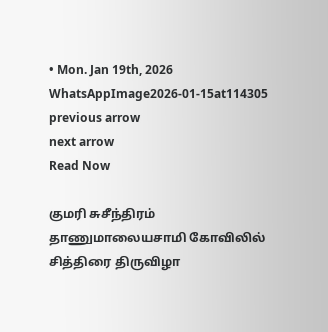• Mon. Jan 19th, 2026
WhatsAppImage2026-01-15at114305
previous arrow
next arrow
Read Now

குமரி சுசீந்திரம் தாணுமாலையசாமி கோவிலில் சித்திரை திருவிழா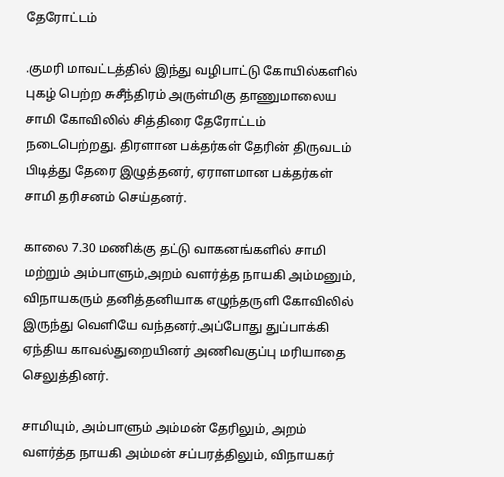தேரோட்டம்

.குமரி மாவட்டத்தில் இந்து வழிபாட்டு கோயில்களில் புகழ் பெற்ற சுசீந்திரம் அருள்மிகு தாணுமாலைய சாமி கோவிலில் சித்திரை தேரோட்டம் நடைபெற்றது. திரளான பக்தர்கள் தேரின் திருவடம் பிடித்து தேரை இழுத்தனர், ஏராளமான பக்தர்கள் சாமி தரிசனம் செய்தனர்.

காலை 7.30 மணிக்கு தட்டு வாகனங்களில் சாமி மற்றும் அம்பாளும்,அறம் வளர்த்த நாயகி அம்மனும், விநாயகரும் தனித்தனியாக எழுந்தருளி கோவிலில் இருந்து வெளியே வந்தனர்.அப்போது துப்பாக்கி ஏந்திய காவல்துறையினர் அணிவகுப்பு மரியாதை செலுத்தினர்.

சாமியும், அம்பாளும் அம்மன் தேரிலும், அறம் வளர்த்த நாயகி அம்மன் சப்பரத்திலும், விநாயகர்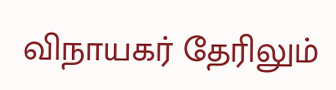விநாயகர் தேரிலும்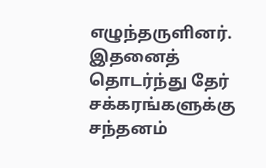எழுந்தருளினர். இதனைத் தொடர்ந்து தேர் சக்கரங்களுக்கு சந்தனம்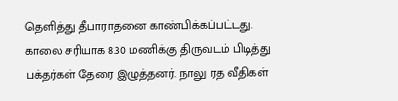தெளித்து தீபாராதனை காண்பிக்கப்பட்டது. காலை சரியாக 8.30 மணிக்கு திருவடம் பிடித்து பக்தர்கள் தேரை இழுத்தனர். நாலு ரத வீதிகள்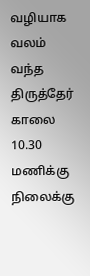வழியாக வலம் வந்த திருத்தேர் காலை 10.30 மணிக்கு நிலைக்கு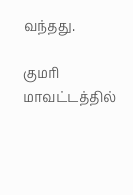வந்தது.

குமரி மாவட்டத்தில்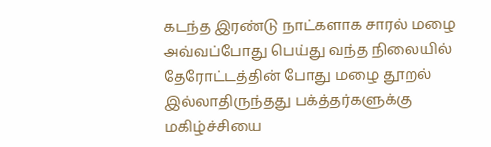கடந்த இரண்டு நாட்களாக சாரல் மழை அவ்வப்போது பெய்து வந்த நிலையில் தேரோட்டத்தின் போது மழை தூறல் இல்லாதிருந்தது பக்த்தர்களுக்கு மகிழ்ச்சியை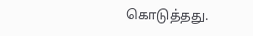கொடுத்தது.